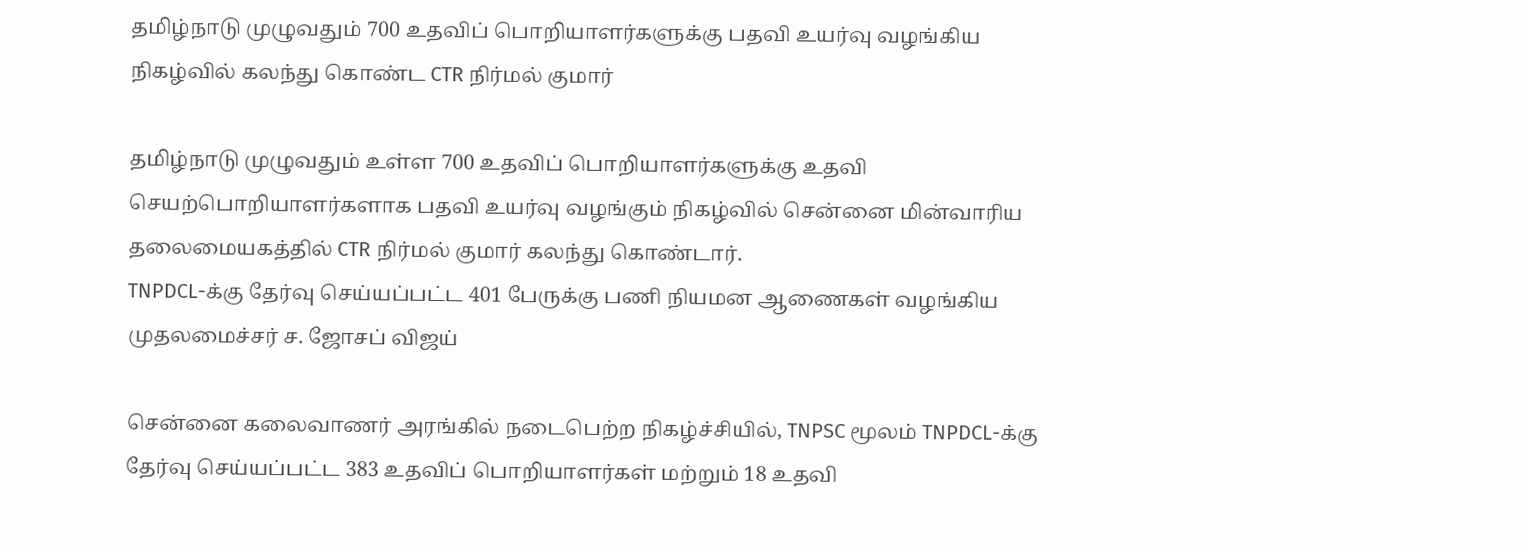தமிழ்நாடு முழுவதும் 700 உதவிப் பொறியாளர்களுக்கு பதவி உயர்வு வழங்கிய நிகழ்வில் கலந்து கொண்ட CTR நிர்மல் குமார்

தமிழ்நாடு முழுவதும் உள்ள 700 உதவிப் பொறியாளர்களுக்கு உதவி செயற்பொறியாளர்களாக பதவி உயர்வு வழங்கும் நிகழ்வில் சென்னை மின்வாரிய தலைமையகத்தில் CTR நிர்மல் குமார் கலந்து கொண்டார்.
TNPDCL-க்கு தேர்வு செய்யப்பட்ட 401 பேருக்கு பணி நியமன ஆணைகள் வழங்கிய முதலமைச்சர் ச. ஜோசப் விஜய்

சென்னை கலைவாணர் அரங்கில் நடைபெற்ற நிகழ்ச்சியில், TNPSC மூலம் TNPDCL-க்கு தேர்வு செய்யப்பட்ட 383 உதவிப் பொறியாளர்கள் மற்றும் 18 உதவி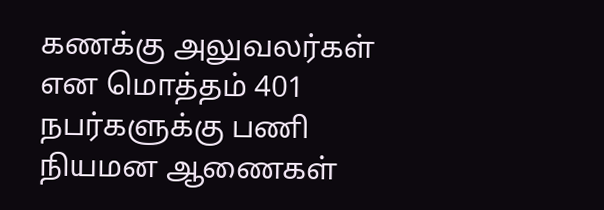கணக்கு அலுவலர்கள் என மொத்தம் 401 நபர்களுக்கு பணி நியமன ஆணைகள்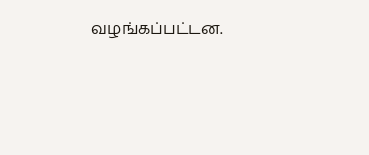வழங்கப்பட்டன.